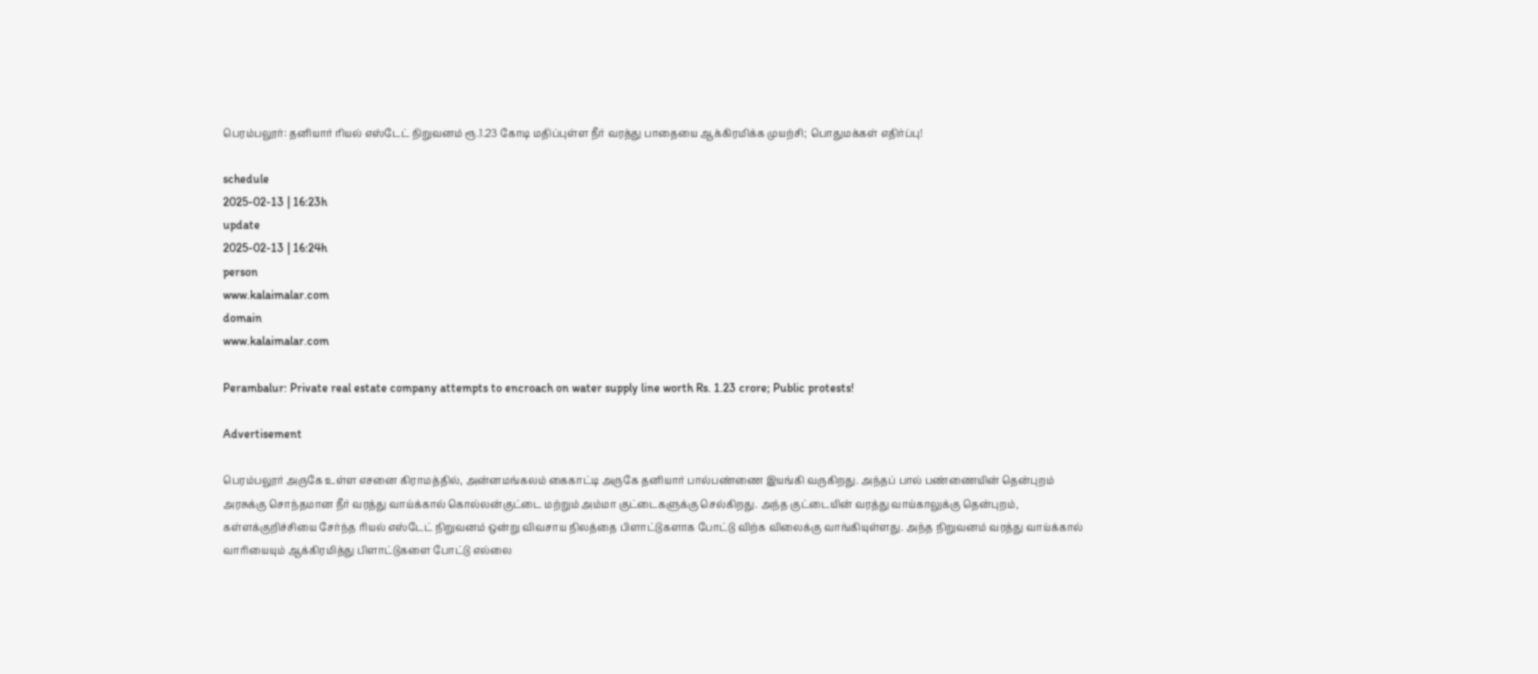பெரம்பலூர்: தனியார் ரியல் எஸ்டேட் நிறுவனம் ரூ.1.23 கோடி மதிப்புள்ள நீர் வரத்து பாதையை ஆக்கிரமிக்க முயற்சி; பொதுமக்கள் எதிர்ப்பு!

schedule
2025-02-13 | 16:23h
update
2025-02-13 | 16:24h
person
www.kalaimalar.com
domain
www.kalaimalar.com

Perambalur: Private real estate company attempts to encroach on water supply line worth Rs. 1.23 crore; Public protests!

Advertisement

பெரம்பலூர் அருகே உள்ள எசனை கிராமத்தில், அன்னமங்கலம் கைகாட்டி அருகே தனியார் பால்பண்ணை இயங்கி வருகிறது. அந்தப் பால் பண்ணையின் தென்புறம் அரசுக்கு சொந்தமான நீர் வரத்து வாய்க்கால் கொல்லன்குட்டை மற்றும் அம்மா குட்டைகளுக்கு செல்கிறது. அந்த குட்டையின் வரத்து வாய்காலுக்கு தென்புறம், கள்ளக்குறிச்சியை சேர்ந்த ரியல் எஸ்டேட் நிறுவனம் ஒன்று விவசாய நிலத்தை பிளாட்டுகளாக போட்டு விற்க விலைக்கு வாங்கியுள்ளது. அந்த நிறுவனம் வரத்து வாய்க்கால் வாரியையும் ஆக்கிரமித்து பிளாட்டுகளை போட்டு எல்லை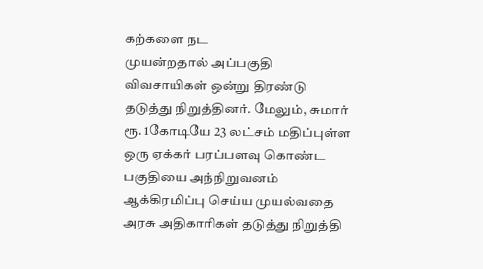கற்களை நட
முயன்றதால் அப்பகுதி விவசாயிகள் ஒன்று திரண்டு தடுத்து நிறுத்தினர். மேலும், சுமார் ரூ. 1கோடியே 23 லட்சம் மதிப்புள்ள ஒரு ஏக்கர் பரப்பளவு கொண்ட பகுதியை அந்நிறுவனம் ஆக்கிரமிப்பு செய்ய முயல்வதை அரசு அதிகாரிகள் தடுத்து நிறுத்தி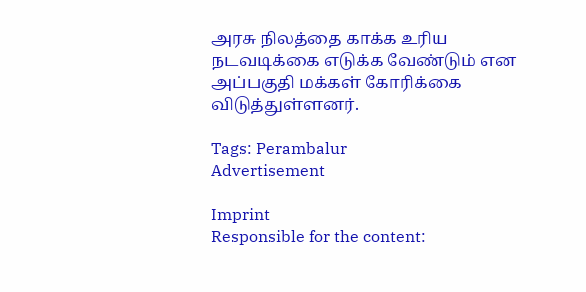அரசு நிலத்தை காக்க உரிய நடவடிக்கை எடுக்க வேண்டும் என அப்பகுதி மக்கள் கோரிக்கை விடுத்துள்ளனர்.

Tags: Perambalur
Advertisement

Imprint
Responsible for the content: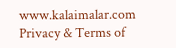www.kalaimalar.com
Privacy & Terms of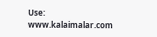Use:
www.kalaimalar.com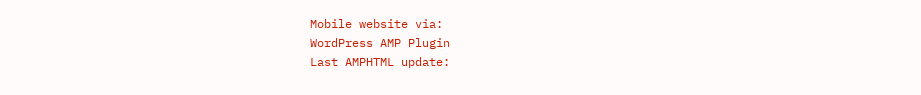Mobile website via:
WordPress AMP Plugin
Last AMPHTML update: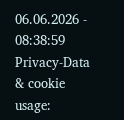06.06.2026 - 08:38:59
Privacy-Data & cookie usage: